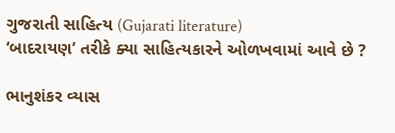ગુજરાતી સાહિત્ય (Gujarati literature)
‘બાદરાયણ’ તરીકે ક્યા સાહિત્યકારને ઓળખવામાં આવે છે ?

ભાનુશંકર વ્યાસ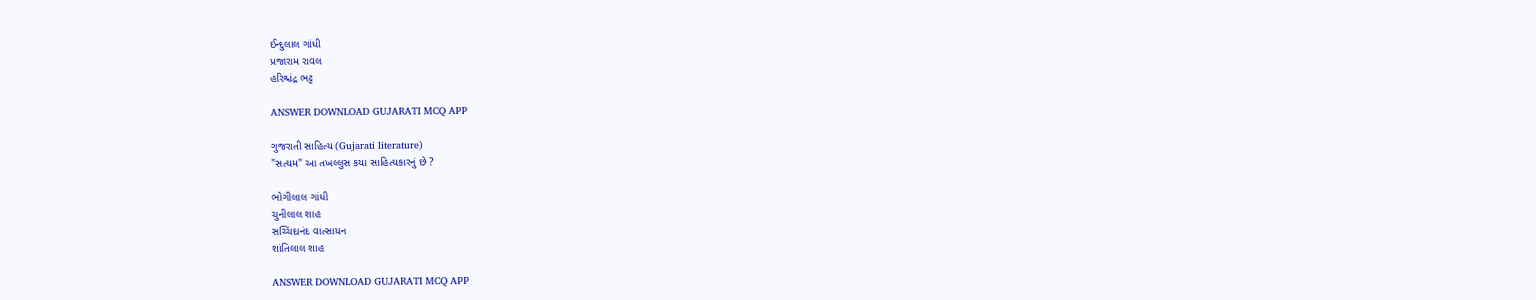ઈન્દુલાલ ગાંધી
પ્રજારામ રાવલ
હરિશ્ચંદ્ર ભટ્ટ

ANSWER DOWNLOAD GUJARATI MCQ APP

ગુજરાતી સાહિત્ય (Gujarati literature)
"સત્યમ" આ તખલ્લુસ કયા સાહિત્યકારનું છે ?

ભોગીલાલ ગાંધી
ચુનીલાલ શાહ
સચ્ચિદાનંદ વાત્સાયન
શાંતિલાલ શાહ

ANSWER DOWNLOAD GUJARATI MCQ APP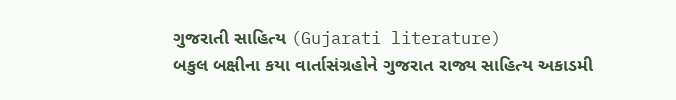ગુજરાતી સાહિત્ય (Gujarati literature)
બકુલ બક્ષીના કયા વાર્તાસંગ્રહોને ગુજરાત રાજ્ય સાહિત્ય અકાડમી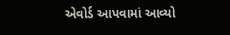એવોર્ડ આપવામાં આવ્યો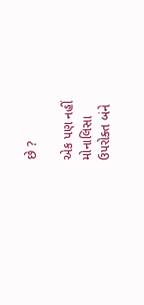છે ?

એક પણ નહીં
મોનાલિસા
ઉપરોક્ત બંને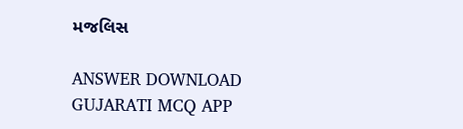મજલિસ

ANSWER DOWNLOAD GUJARATI MCQ APP